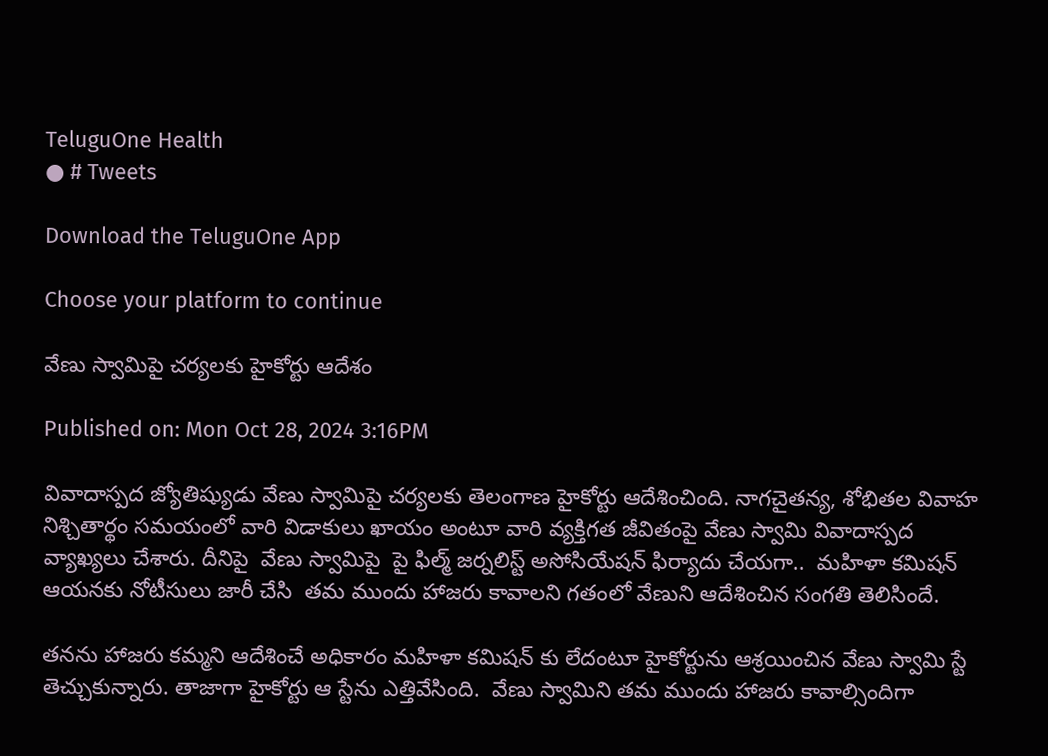TeluguOne Health
● # Tweets

Download the TeluguOne App

Choose your platform to continue

వేణు స్వామిపై చర్యలకు హైకోర్టు ఆదేశం

Published on: Mon Oct 28, 2024 3:16PM

వివాదాస్పద జ్యోతిష్యుడు వేణు స్వామిపై చర్యలకు తెలంగాణ హైకోర్టు ఆదేశించింది. నాగచైతన్య, శోభితల వివాహ నిశ్చితార్థం సమయంలో వారి విడాకులు ఖాయం అంటూ వారి వ్యక్తిగత జీవితంపై వేణు స్వామి వివాదాస్పద వ్యాఖ్యలు చేశారు. దీనిపై  వేణు స్వామిపై  పై ఫిల్మ్ జర్నలిస్ట్ అసోసియేషన్ ఫిర్యాదు చేయగా..  మహిళా కమిషన్ ఆయనకు నోటీసులు జారీ చేసి  తమ ముందు హాజరు కావాలని గతంలో వేణుని ఆదేశించిన సంగతి తెలిసిందే.

తనను హాజరు కమ్మని ఆదేశించే అధికారం మహిళా కమిషన్ కు లేదంటూ హైకోర్టును ఆశ్రయించిన వేణు స్వామి స్టే తెచ్చుకున్నారు. తాజాగా హైకోర్టు ఆ స్టేను ఎత్తివేసింది.  వేణు స్వామిని తమ ముందు హాజరు కావాల్సిందిగా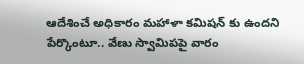ఆదేశించే అధికారం మహాళా కమిషన్ కు ఉందని పేర్కొంటూ.. వేణు స్వామిపపై వారం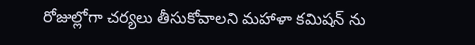రోజుల్లోగా చర్యలు తీసుకోవాలని మహాళా కమిషన్ ను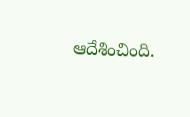ఆదేశించింది.